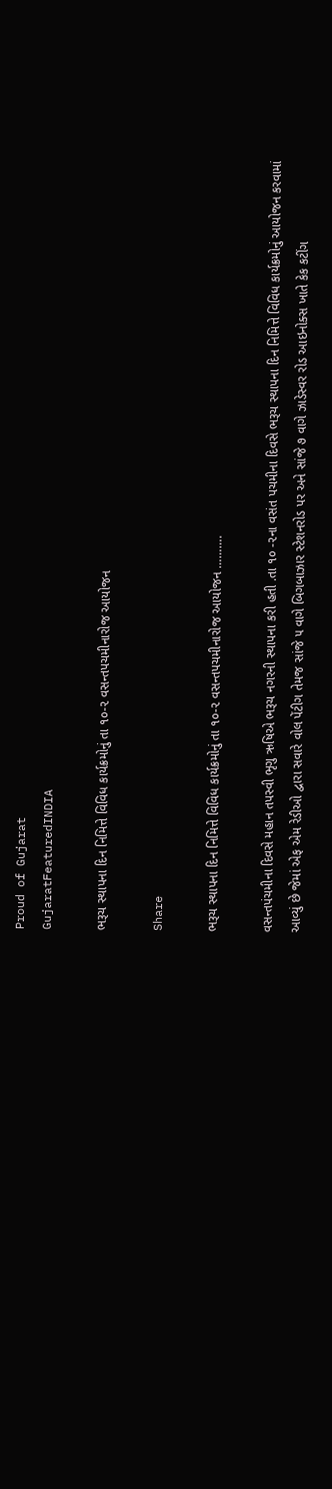Proud of Gujarat
GujaratFeaturedINDIA

ભરૂચ સ્થાપના દિન નિમિત્તે વિવિધ કાર્યક્રમોનું તા ૧૦-૨ વસન્તપચમીનારોજ આયોજન

Share

ભરૂચ સ્થાપના દિન નિમિત્તે વિવિધ કાર્યક્રમોનું તા ૧૦-૨ વસન્તપચમીનારોજ આયોજન ……….

વસન્તપંચમીના દિવસે મહાન તપસ્વી ભૃગુ ઋષિએ ભરૂચ નગરની સ્થાપના કરી હતી .તા ૧૦ -૨ના વસંત પચમીના દિવસે ભરૂચ સ્થાપના દિન નિમિત્તે વિવિધ કાર્યક્રમોનું આયોજન કરવામાં આવ્યું છે જેમાં એફ એમ રેડીઓ દ્વારા સવારે વોલ પેંટીગ તેમજ સાંજે ૫ વાગે બિગબાઝાર સ્ટેશનરોડ પર અને સાંજે ૭ વાગે ઝાડેસ્વર રોડ આઇનોક્સ ખાતે કેક કટીંગ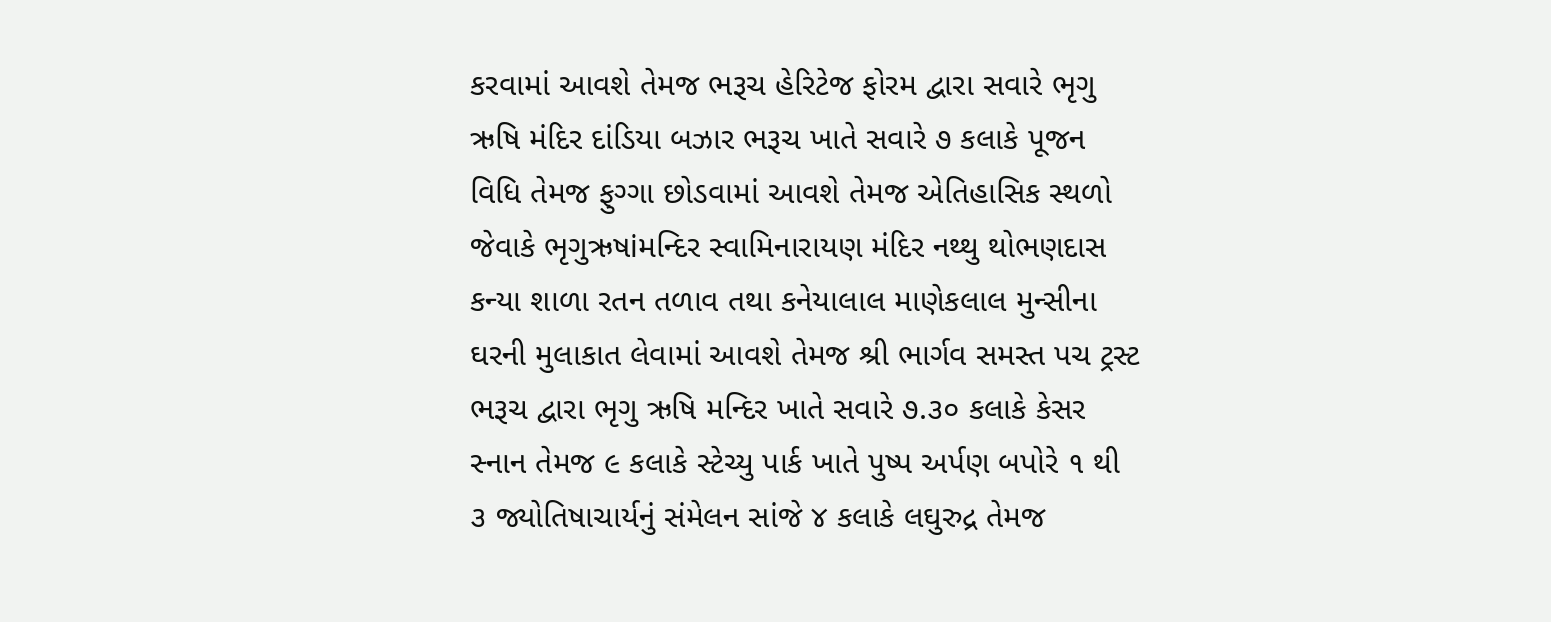કરવામાં આવશે તેમજ ભરૂચ હેરિટેજ ફોરમ દ્વારા સવારે ભૃગુ ઋષિ મંદિર દાંડિયા બઝાર ભરૂચ ખાતે સવારે ૭ કલાકે પૂજન વિધિ તેમજ ફુગ્ગા છોડવામાં આવશે તેમજ એતિહાસિક સ્થળો જેવાકે ભૃગુઋષiમન્દિર સ્વામિનારાયણ મંદિર નથ્થુ થોભણદાસ કન્યા શાળા રતન તળાવ તથા કનેયાલાલ માણેકલાલ મુન્સીના ઘરની મુલાકાત લેવામાં આવશે તેમજ શ્રી ભાર્ગવ સમસ્ત પચ ટ્રસ્ટ ભરૂચ દ્વારા ભૃગુ ઋષિ મન્દિર ખાતે સવારે ૭.૩૦ કલાકે કેસર સ્નાન તેમજ ૯ કલાકે સ્ટેચ્યુ પાર્ક ખાતે પુષ્પ અર્પણ બપોરે ૧ થી ૩ જ્યોતિષાચાર્યનું સંમેલન સાંજે ૪ કલાકે લઘુરુદ્ર તેમજ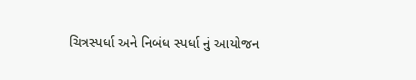ચિત્રસ્પર્ધા અને નિબંધ સ્પર્ધા નું આયોજન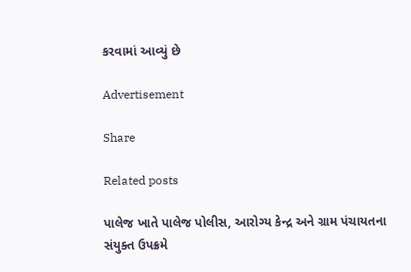કરવામાં આવ્યું છે

Advertisement

Share

Related posts

પાલેજ ખાતે પાલેજ પોલીસ, આરોગ્ય કેન્દ્ર અને ગ્રામ પંચાયતના સંયુક્ત ઉપક્રમે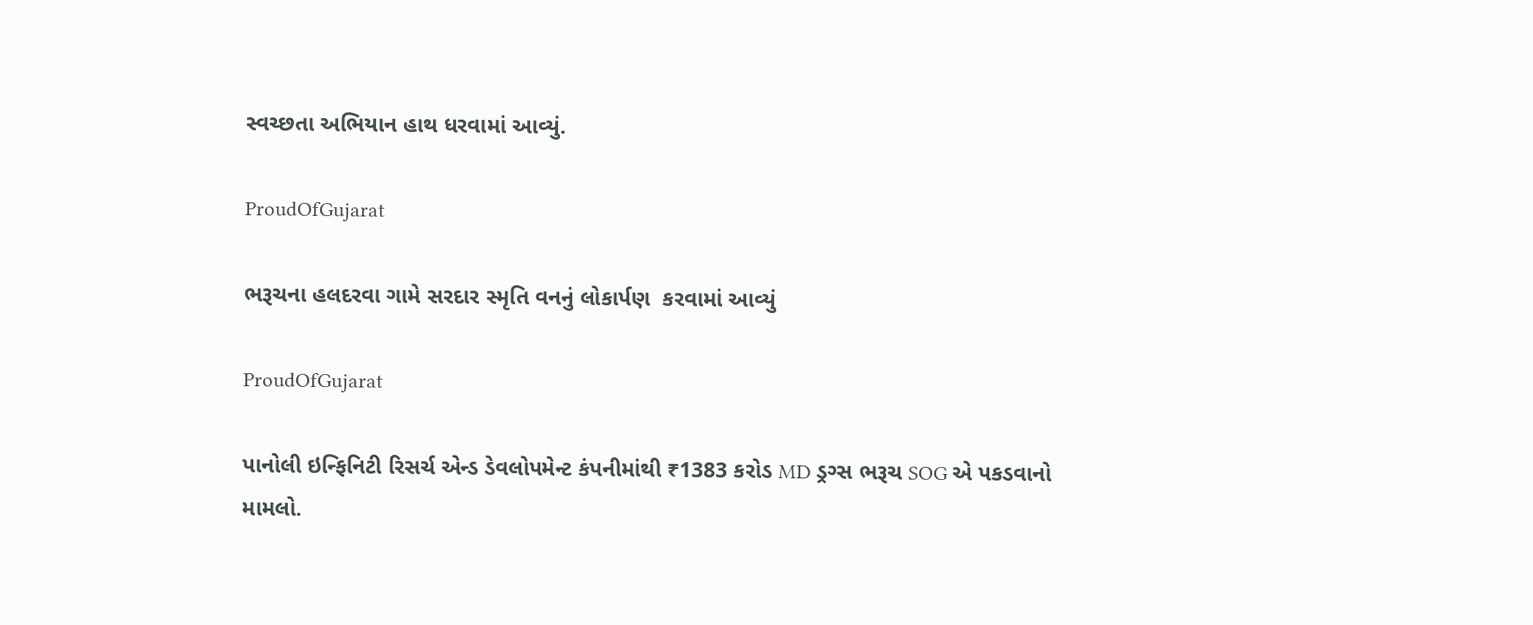સ્વચ્છતા અભિયાન હાથ ધરવામાં આવ્યું.

ProudOfGujarat

ભરૂચના હલદરવા ગામે સરદાર સ્મૃતિ વનનું લોકાર્પણ  કરવામાં આવ્યું

ProudOfGujarat

પાનોલી ઇન્ફિનિટી રિસર્ચ એન્ડ ડેવલોપમેન્ટ કંપનીમાંથી ₹1383 કરોડ MD ડ્રગ્સ ભરૂચ SOG એ પકડવાનો મામલો.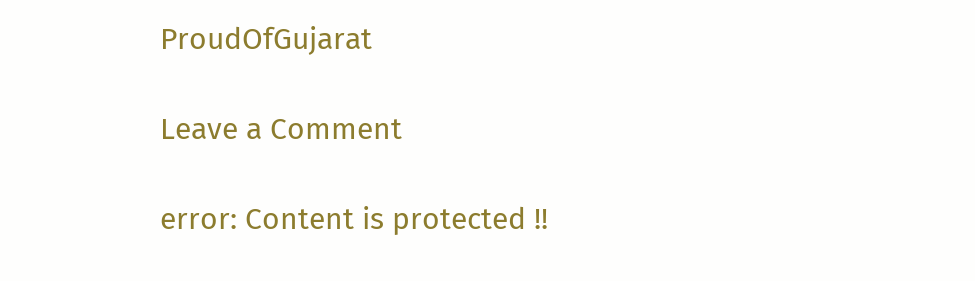ProudOfGujarat

Leave a Comment

error: Content is protected !!